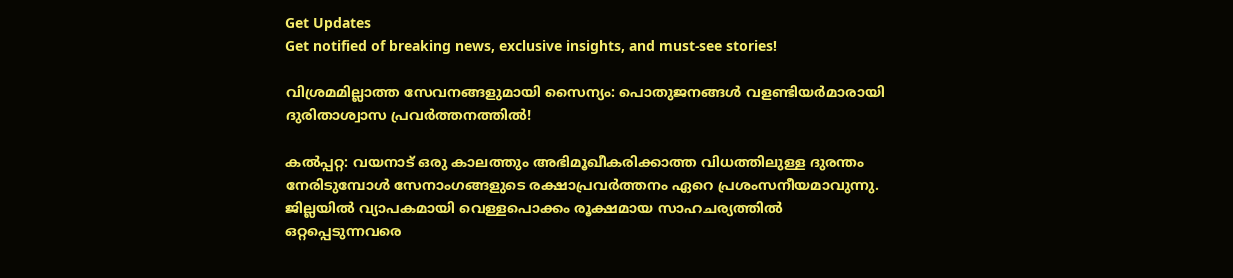Get Updates
Get notified of breaking news, exclusive insights, and must-see stories!

വിശ്രമമില്ലാത്ത സേവനങ്ങളുമായി സൈന്യം: പൊതുജനങ്ങള്‍ വളണ്ടിയര്‍മാരായി ദുരിതാശ്വാസ പ്രവര്‍ത്തനത്തില്‍!

കല്‍പ്പറ്റ: വയനാട് ഒരു കാലത്തും അഭിമൂഖീകരിക്കാത്ത വിധത്തിലുള്ള ദുരന്തം നേരിടുമ്പോള്‍ സേനാംഗങ്ങളുടെ രക്ഷാപ്രവര്‍ത്തനം ഏറെ പ്രശംസനീയമാവുന്നു. ജില്ലയില്‍ വ്യാപകമായി വെള്ളപൊക്കം രൂക്ഷമായ സാഹചര്യത്തില്‍ ഒറ്റപ്പെടുന്നവരെ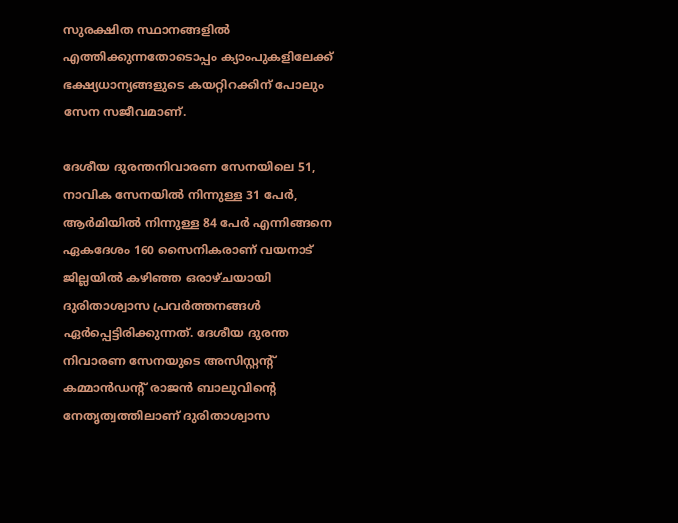സുരക്ഷിത സ്ഥാനങ്ങളില്‍ എത്തിക്കുന്നതോടൊപ്പം ക്യാംപുകളിലേക്ക് ഭക്ഷ്യധാന്യങ്ങളുടെ കയറ്റിറക്കിന് പോലും സേന സജീവമാണ്.

ദേശീയ ദുരന്തനിവാരണ സേനയിലെ 51, നാവിക സേനയില്‍ നിന്നുള്ള 31 പേര്‍, ആര്‍മിയില്‍ നിന്നുള്ള 84 പേര്‍ എന്നിങ്ങനെ ഏകദേശം 160 സൈനികരാണ് വയനാട് ജില്ലയില്‍ കഴിഞ്ഞ ഒരാഴ്ചയായി ദുരിതാശ്വാസ പ്രവര്‍ത്തനങ്ങള്‍ ഏര്‍പ്പെട്ടിരിക്കുന്നത്. ദേശീയ ദുരന്ത നിവാരണ സേനയുടെ അസിസ്റ്റന്റ് കമ്മാന്‍ഡന്റ് രാജന്‍ ബാലുവിന്റെ നേതൃത്വത്തിലാണ് ദുരിതാശ്വാസ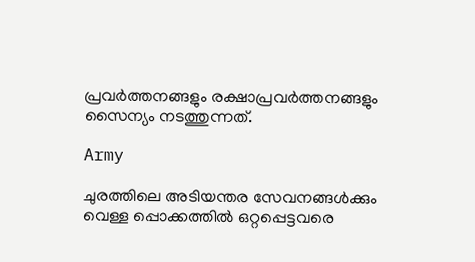പ്രവര്‍ത്തനങ്ങളും രക്ഷാപ്രവര്‍ത്തനങ്ങളും സൈന്യം നടത്തുന്നത്.

Army

ചുരത്തിലെ അടിയന്തര സേവനങ്ങള്‍ക്കും വെള്ള പ്പൊക്കത്തില്‍ ഒറ്റപ്പെട്ടവരെ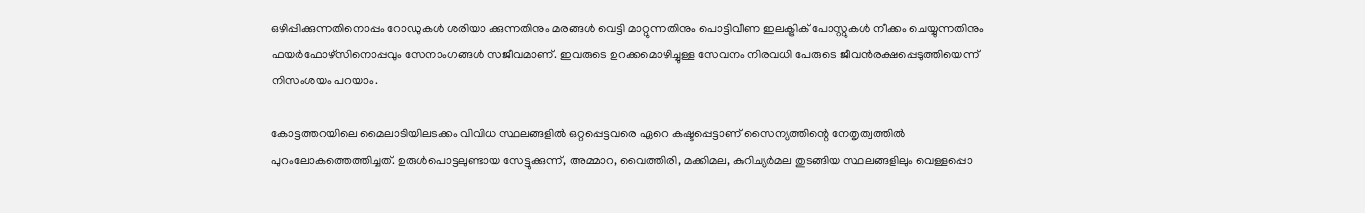ഒഴിപ്പിക്കുന്നതിനൊപ്പം റോഡുകള്‍ ശരിയാ ക്കുന്നതിനും മരങ്ങള്‍ വെട്ടി മാറ്റുന്നതിനും പൊട്ടിവീണ ഇലക്ട്രിക് പോസ്റ്റുകള്‍ നീക്കം ചെയ്യുന്നതിനും ഫയര്‍ഫോഴ്‌സിനൊപ്പവും സേനാംഗങ്ങള്‍ സജീവമാണ്. ഇവരുടെ ഉറക്കമൊഴിച്ചുള്ള സേവനം നിരവധി പേരുടെ ജീവന്‍രക്ഷപ്പെടുത്തിയെന്ന് നിസംശയം പറയാം.

കോട്ടത്തറയിലെ മൈലാടിയിലടക്കം വിവിധ സ്ഥലങ്ങളില്‍ ഒറ്റപ്പെട്ടവരെ ഏറെ കഷ്ടപ്പെട്ടാണ് സൈന്യത്തിന്റെ നേതൃത്വത്തില്‍ പുറംലോകത്തെത്തിച്ചത്. ഉരുള്‍പൊട്ടലുണ്ടായ സേട്ടുക്കുന്ന്, അമ്മാറ, വൈത്തിരി, മക്കിമല, കുറിച്യര്‍മല തുടങ്ങിയ സ്ഥലങ്ങളിലും വെള്ളപ്പൊ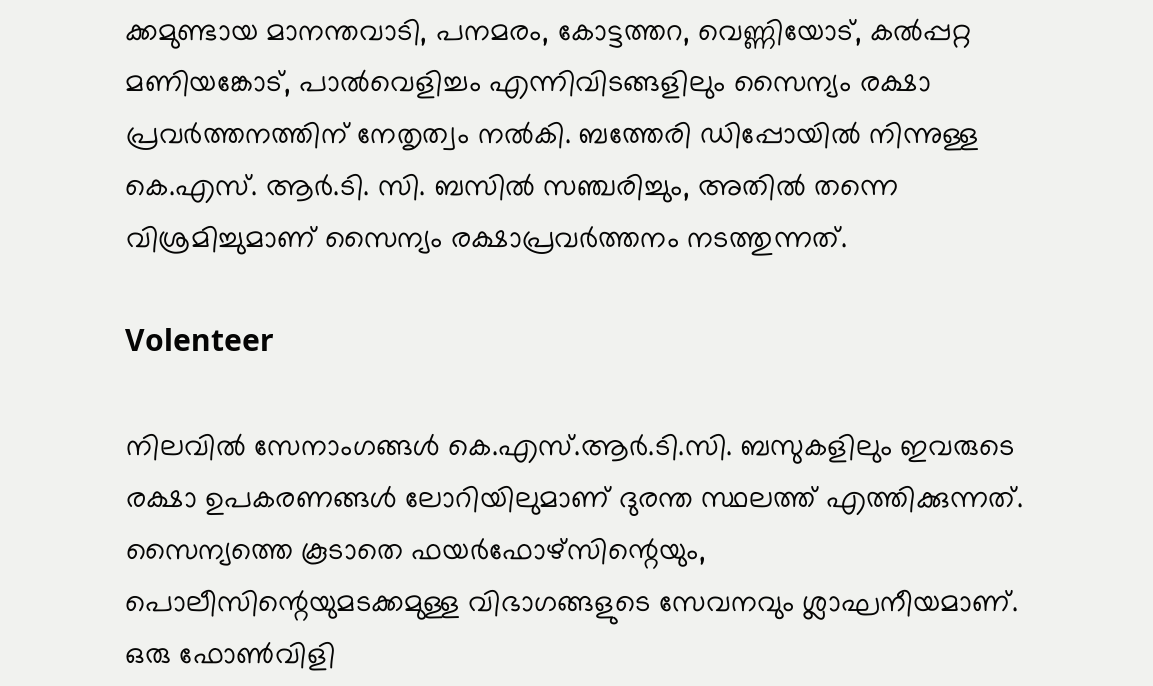ക്കമുണ്ടായ മാനന്തവാടി, പനമരം, കോട്ടത്തറ, വെണ്ണിയോട്, കല്‍പ്പറ്റ മണിയങ്കോട്, പാല്‍വെളിച്ചം എന്നിവിടങ്ങളിലും സൈന്യം രക്ഷാ പ്രവര്‍ത്തനത്തിന് നേതൃത്വം നല്‍കി. ബത്തേരി ഡിപ്പോയില്‍ നിന്നുള്ള കെ.എസ്. ആര്‍.ടി. സി. ബസില്‍ സഞ്ചരിച്ചും, അതില്‍ തന്നെ വിശ്രമിച്ചുമാണ് സൈന്യം രക്ഷാപ്രവര്‍ത്തനം നടത്തുന്നത്.

Volenteer

നിലവില്‍ സേനാംഗങ്ങള്‍ കെ.എസ്.ആര്‍.ടി.സി. ബസുകളിലും ഇവരുടെ രക്ഷാ ഉപകരണങ്ങള്‍ ലോറിയിലുമാണ് ദുരന്ത സ്ഥലത്ത് എത്തിക്കുന്നത്. സൈന്യത്തെ കൂടാതെ ഫയര്‍ഫോഴ്‌സിന്റെയും, പൊലീസിന്റെയുമടക്കമുള്ള വിഭാഗങ്ങളുടെ സേവനവും ശ്ലാഘനീയമാണ്. ഒരു ഫോണ്‍വിളി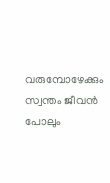വരുമ്പോഴേക്കും സ്വന്തം ജീവന്‍ പോലും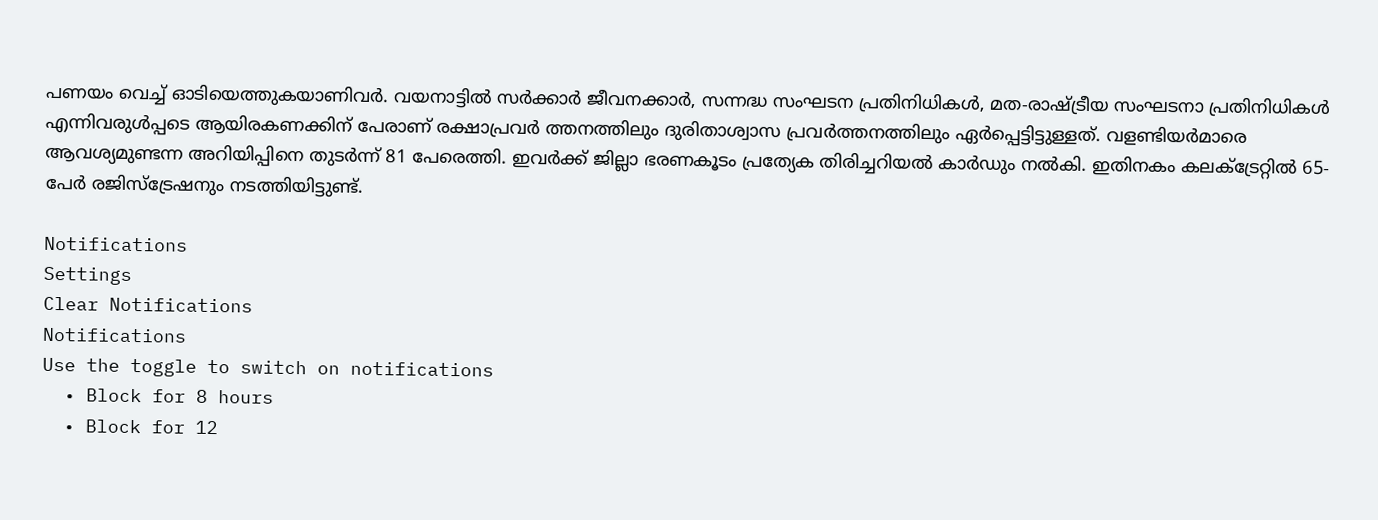പണയം വെച്ച് ഓടിയെത്തുകയാണിവര്‍. വയനാട്ടില്‍ സര്‍ക്കാര്‍ ജീവനക്കാര്‍, സന്നദ്ധ സംഘടന പ്രതിനിധികള്‍, മത-രാഷ്ട്രീയ സംഘടനാ പ്രതിനിധികള്‍ എന്നിവരുള്‍പ്പടെ ആയിരകണക്കിന് പേരാണ് രക്ഷാപ്രവര്‍ ത്തനത്തിലും ദുരിതാശ്വാസ പ്രവര്‍ത്തനത്തിലും ഏര്‍പ്പെട്ടിട്ടുള്ളത്. വളണ്ടിയര്‍മാരെ ആവശ്യമുണ്ടന്ന അറിയിപ്പിനെ തുടര്‍ന്ന് 81 പേരെത്തി. ഇവര്‍ക്ക് ജില്ലാ ഭരണകൂടം പ്രത്യേക തിരിച്ചറിയല്‍ കാര്‍ഡും നല്‍കി. ഇതിനകം കലക്‌ട്രേറ്റില്‍ 65- പേര്‍ രജിസ്‌ട്രേഷനും നടത്തിയിട്ടുണ്ട്.

Notifications
Settings
Clear Notifications
Notifications
Use the toggle to switch on notifications
  • Block for 8 hours
  • Block for 12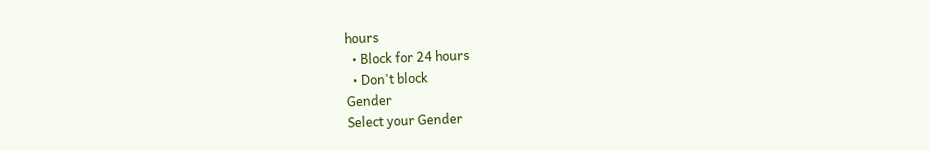hours
  • Block for 24 hours
  • Don't block
Gender
Select your Gender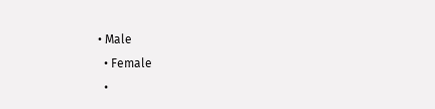• Male
  • Female
  •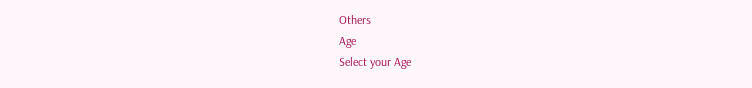Others
Age
Select your Age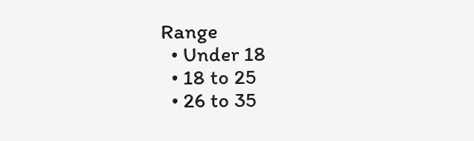Range
  • Under 18
  • 18 to 25
  • 26 to 35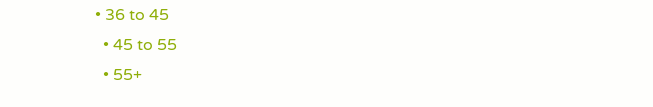• 36 to 45
  • 45 to 55
  • 55+